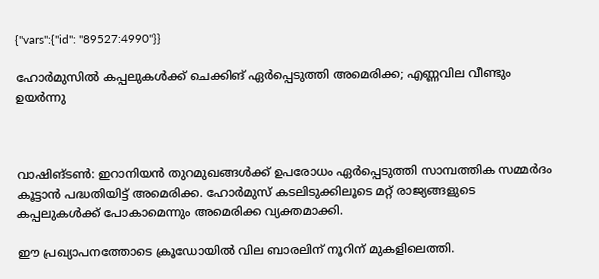{"vars":{"id": "89527:4990"}}

ഹോർമുസിൽ കപ്പലുകൾക്ക് ചെക്കിങ് ഏർപ്പെടുത്തി അമെരിക്ക; എണ്ണവില വീണ്ടും ഉയർന്നു



വാഷിങ്ടൺ: ഇറാനിയൻ തുറമുഖങ്ങൾക്ക് ഉപരോധം ഏർപ്പെടുത്തി സാമ്പത്തിക സമ്മർദം കൂട്ടാൻ പദ്ധതിയിട്ട് അമെരിക്ക. ഹോർമുസ് കടലിടുക്കിലൂടെ മറ്റ് രാജ്യങ്ങളുടെ കപ്പലുകൾക്ക് പോകാമെന്നും അമെരിക്ക വ്യക്തമാക്കി.

ഈ പ്രഖ്യാപനത്തോടെ ക്രൂഡോയിൽ വില ബാരലിന് നൂറിന് മുകളിലെത്തി.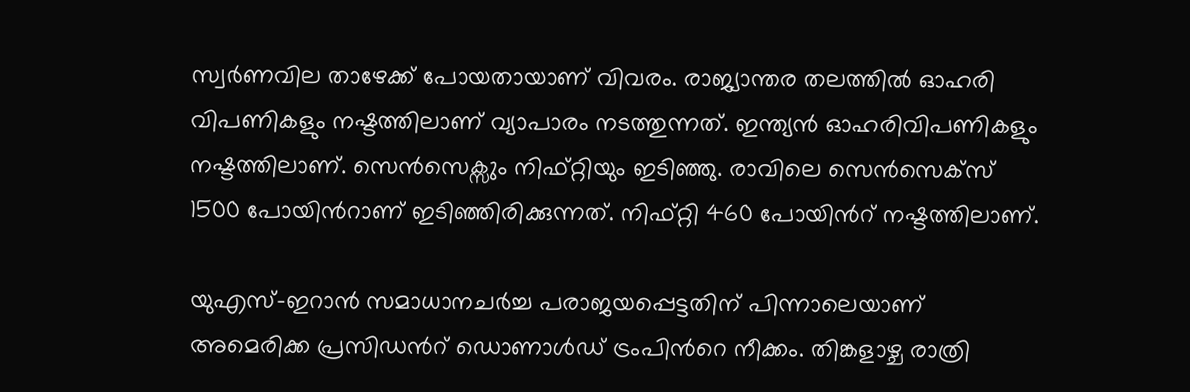സ്വർണവില താഴേക്ക് പോയതായാണ് വിവരം. രാജ്യാന്തര തലത്തിൽ ഓഹരി വിപണികളും നഷ്ടത്തിലാണ് വ്യാപാരം നടത്തുന്നത്. ഇന്ത്യൻ ഓഹരിവിപണികളും നഷ്ടത്തിലാണ്. സെൻസെക്സും നിഫ്റ്റിയും ഇടിഞ്ഞു. രാവിലെ സെൻസെക്സ് 1500 പോയിന്‍റാണ് ഇടിഞ്ഞിരിക്കുന്നത്. നിഫ്റ്റി 460 പോയിന്‍റ് നഷ്ടത്തിലാണ്.

യുഎസ്-ഇറാൻ സമാധാനചർച്ച പരാജയപ്പെട്ടതിന് പിന്നാലെയാണ് അമെരിക്ക പ്രസിഡന്‍റ് ഡൊണാൾഡ് ട്രംപിന്‍റെ നീക്കം. തിങ്കളാഴ്ച രാത്രി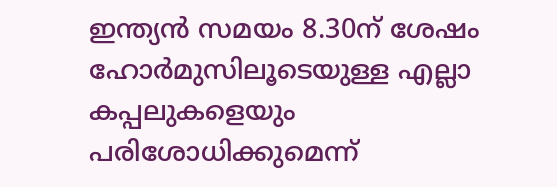ഇന്ത്യൻ സമയം 8.30ന് ശേഷം ഹോർമുസിലൂടെയുള്ള എല്ലാ കപ്പലുകളെയും പരിശോധിക്കുമെന്ന്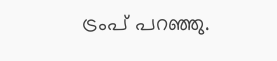ട്രംപ് പറഞ്ഞു.